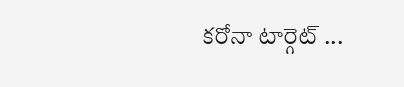కరోనా టార్గెట్ ...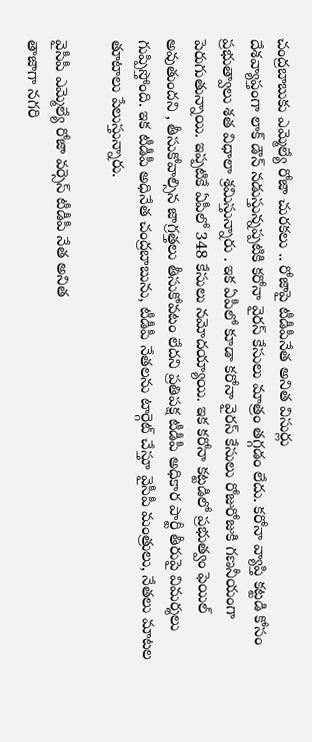చంద్రబాబుకు ఎమ్మెల్యే రోజా చురకలు .. రోజాపై టీడీపీనేత అనిత విసుర్లు
దేశవ్యాప్తంగా లాక్ డౌన్ నడుస్తున్నప్పటికి కరోనా వైరస్ కేసులు మాత్రం తగ్గడం లేదు. కరోనా వ్యాప్తి కట్టడి కోసం ప్రభుత్వాలు శత విధాలా శ్రమిస్తున్నారు . ఇక ఏపీలో కూడా కరోనా వైరస్ కేసులు రోజురోజుకి గణనీయంగా పెరుగుతున్నాయి. ఇప్పటికే ఏపీలో 348 కేసులు నమోదయ్యాయి. ఇక కరోనా కట్టడిలో ప్రభుత్వం ఫెయిల్ అవుతుందని , తీసుకోవాల్సిన జాగ్రత్తలు తీసుకోవటం లేదని ప్రతిపక్ష టీడీపీ అధికార పార్టీ తీరుపై విమర్శలు గుప్పిస్తోంది. ఇక టీడీపీ అధినేత చంద్రబాబును, టీడీపీ నేతలను టార్గెట్ చేస్తూ వైసీపీ మంత్రులు, నేతలు మాటల తూటాలు పేలుస్తున్నారు.

వైసీపీ ఎమ్మెల్యే రోజా వర్సెస్ టీడీపీ నేత అనిత
తాజాగా నగరి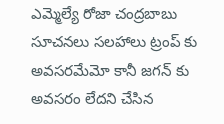ఎమ్మెల్యే రోజా చంద్రబాబు సూచనలు సలహాలు ట్రంప్ కు అవసరమేమో కానీ జగన్ కు అవసరం లేదని చేసిన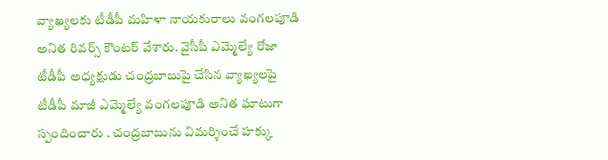వ్యాఖ్యలకు టీడీపీ మహిళా నాయకురాలు వంగలపూడి అనిత రివర్స్ కౌంటర్ వేశారు. వైసీపీ ఎమ్మెల్యే రోజా టీడీపీ అధ్యక్షుడు చంద్రబాబుపై చేసిన వ్యాఖ్యలపై టీడీపీ మాజీ ఎమ్మెల్యే వంగలపూడి అనిత ఘాటుగా స్పందించారు . చంద్రబాబును విమర్శించే హక్కు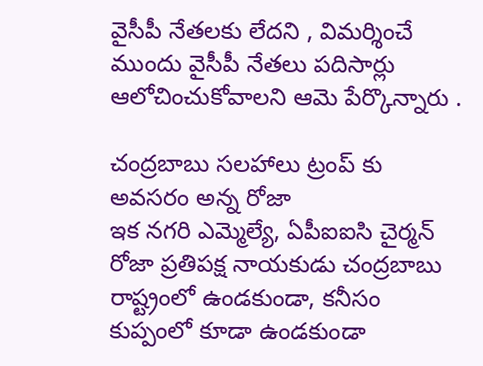వైసీపీ నేతలకు లేదని , విమర్శించే ముందు వైసీపీ నేతలు పదిసార్లు ఆలోచించుకోవాలని ఆమె పేర్కొన్నారు .

చంద్రబాబు సలహాలు ట్రంప్ కు అవసరం అన్న రోజా
ఇక నగరి ఎమ్మెల్యే, ఏపీఐఐసి చైర్మన్ రోజా ప్రతిపక్ష నాయకుడు చంద్రబాబు రాష్ట్రంలో ఉండకుండా, కనీసం కుప్పంలో కూడా ఉండకుండా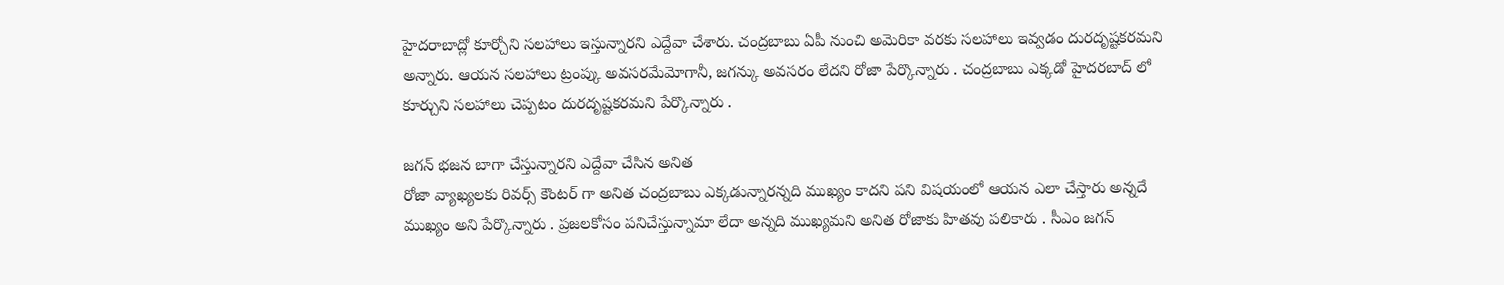హైదరాబాద్లో కూర్చోని సలహాలు ఇస్తున్నారని ఎద్దేవా చేశారు. చంద్రబాబు ఏపీ నుంచి అమెరికా వరకు సలహాలు ఇవ్వడం దురదృష్టకరమని అన్నారు. ఆయన సలహాలు ట్రంప్కు అవసరమేమోగానీ, జగన్కు అవసరం లేదని రోజా పేర్కొన్నారు . చంద్రబాబు ఎక్కడో హైదరబాద్ లో కూర్చుని సలహాలు చెప్పటం దురదృష్టకరమని పేర్కొన్నారు .

జగన్ భజన బాగా చేస్తున్నారని ఎద్దేవా చేసిన అనిత
రోజా వ్యాఖ్యలకు రివర్స్ కౌంటర్ గా అనిత చంద్రబాబు ఎక్కడున్నారన్నది ముఖ్యం కాదని పని విషయంలో ఆయన ఎలా చేస్తారు అన్నదే ముఖ్యం అని పేర్కొన్నారు . ప్రజలకోసం పనిచేస్తున్నామా లేదా అన్నది ముఖ్యమని అనిత రోజాకు హితవు పలికారు . సీఎం జగన్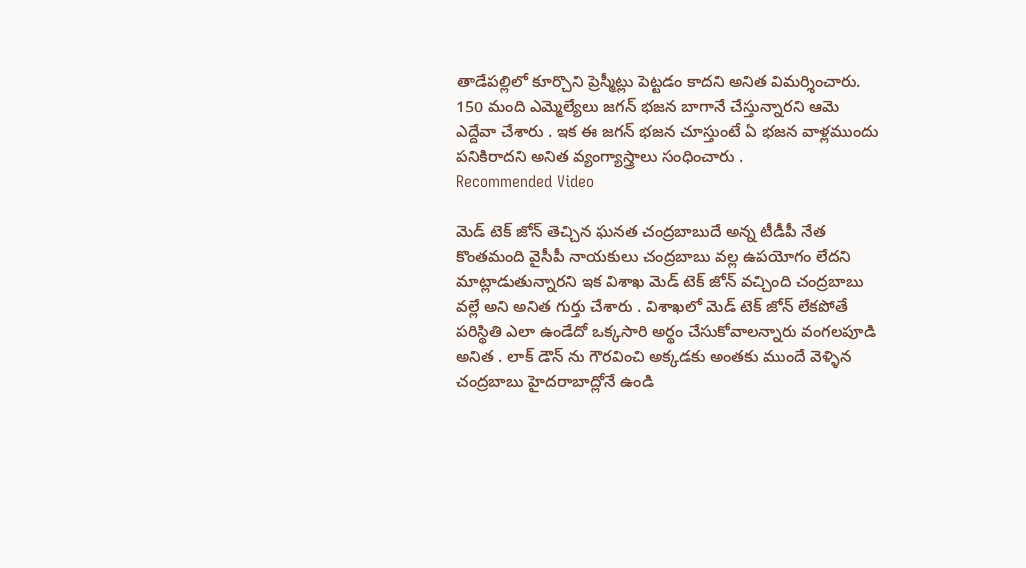తాడేపల్లిలో కూర్చొని ప్రెస్మీట్లు పెట్టడం కాదని అనిత విమర్శించారు. 150 మంది ఎమ్మెల్యేలు జగన్ భజన బాగానే చేస్తున్నారని ఆమె ఎద్దేవా చేశారు . ఇక ఈ జగన్ భజన చూస్తుంటే ఏ భజన వాళ్లముందు పనికిరాదని అనిత వ్యంగ్యాస్త్రాలు సంధించారు .
Recommended Video

మెడ్ టెక్ జోన్ తెచ్చిన ఘనత చంద్రబాబుదే అన్న టీడీపీ నేత
కొంతమంది వైసీపీ నాయకులు చంద్రబాబు వల్ల ఉపయోగం లేదని మాట్లాడుతున్నారని ఇక విశాఖ మెడ్ టెక్ జోన్ వచ్చింది చంద్రబాబు వల్లే అని అనిత గుర్తు చేశారు . విశాఖలో మెడ్ టెక్ జోన్ లేకపోతే పరిస్థితి ఎలా ఉండేదో ఒక్కసారి అర్థం చేసుకోవాలన్నారు వంగలపూడి అనిత . లాక్ డౌన్ ను గౌరవించి అక్కడకు అంతకు ముందే వెళ్ళిన చంద్రబాబు హైదరాబాద్లోనే ఉండి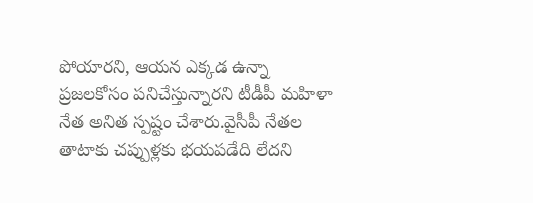పోయారని, ఆయన ఎక్కడ ఉన్నా ప్రజలకోసం పనిచేస్తున్నారని టీడీపీ మహిళా నేత అనిత స్పష్టం చేశారు.వైసీపీ నేతల తాటాకు చప్పుళ్లకు భయపడేది లేదని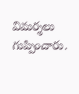విమర్శలు గుప్పించారు.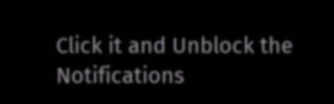Click it and Unblock the Notifications